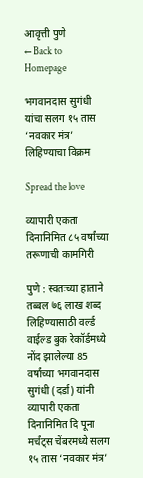आवृत्ती पुणे
← Back to Homepage

भगवानदास सुगंधी यांचा सलग १५ तास ‘नवकार मंत्र’ लिहिण्याचा विक्रम

Spread the love

व्यापारी एकता दिनानिमित ८५ वर्षांच्या तरूणाची कामगिरी

पुणे : स्वतःच्या हाताने तब्बल ७६ लाख शब्द लिहिण्यासाठी वर्ल्ड वाईल्ड बुक रेकॉर्डमध्ये नोंद झालेल्या 85 वर्षांच्या भगवानदास सुगंधी (दर्डा) यांनी व्यापारी एकता दिनानिमित दि पूना मर्चंट्स चेंबरमध्ये सलग १५ तास ‘नवकार मंत्र’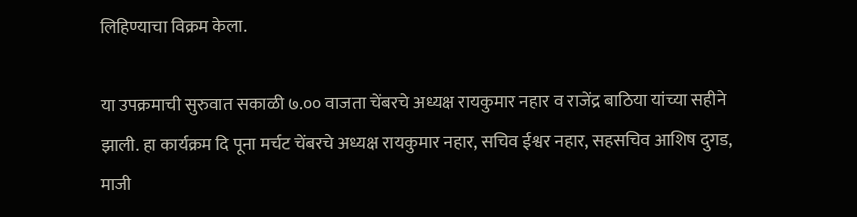लिहिण्याचा विक्रम केला.

या उपक्रमाची सुरुवात सकाळी ७.०० वाजता चेंबरचे अध्यक्ष रायकुमार नहार व राजेंद्र बाठिया यांच्या सहीने झाली. हा कार्यक्रम दि पूना मर्चट चेंबरचे अध्यक्ष रायकुमार नहार, सचिव ईश्वर नहार, सहसचिव आशिष दुगड, माजी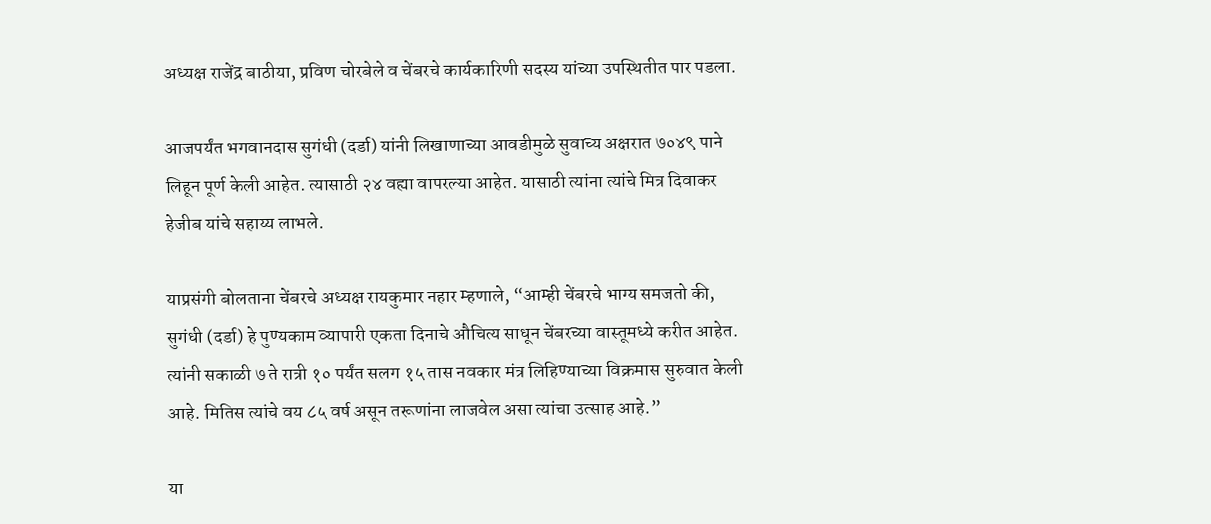अध्यक्ष राजेंद्र बाठीया, प्रविण चोरबेले व चेंबरचे कार्यकारिणी सदस्य यांच्या उपस्थितीत पार पडला.

आजपर्यंत भगवानदास सुगंधी (दर्डा) यांनी लिखाणाच्या आवडीमुळे सुवाच्य अक्षरात ७०४९ पाने लिहून पूर्ण केली आहेत. त्यासाठी २४ वह्या वापरल्या आहेत. यासाठी त्यांना त्यांचे मित्र दिवाकर हेजीब यांचे सहाय्य लाभले.

याप्रसंगी बोलताना चेंबरचे अध्यक्ष रायकुमार नहार म्हणाले, “आम्ही चेंबरचे भाग्य समजतो की, सुगंधी (दर्डा) हे पुण्यकाम व्यापारी एकता दिनाचे औचित्य साधून चेंबरच्या वास्तूमध्ये करीत आहेत. त्यांनी सकाळी ७ ते रात्री १० पर्यंत सलग १५ तास नवकार मंत्र लिहिण्याच्या विक्रमास सुरुवात केली आहे. मितिस त्यांचे वय ८५ वर्ष असून तरूणांना लाजवेल असा त्यांचा उत्साह आहे.”

या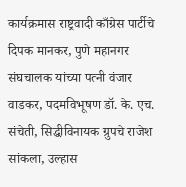कार्यक्रमास राष्ट्रवादी काँग्रेस पार्टीचे दिपक मानकर, पुणे महानगर संघचालक यांच्या पत्नी वंजार वाडकर, पदमविभूषण डॉ. के. एच. संचेती, सिद्धीविनायक ग्रुपचे राजेश सांकला, उल्हास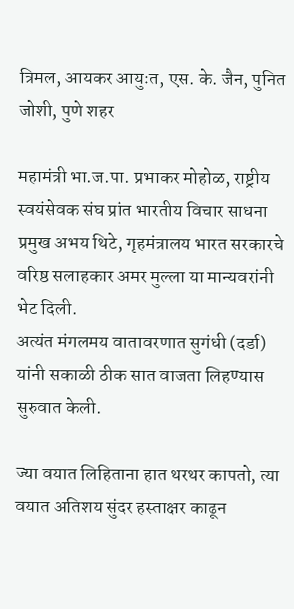त्रिमल, आयकर आयुःत, एस. के. जैन, पुनित जोशी, पुणे शहर

महामंत्री भा.ज.पा. प्रभाकर मोहोळ, राष्ट्रीय स्वयंसेवक संघ प्रांत भारतीय विचार साधना प्रमुख अभय थिटे, गृहमंत्रालय भारत सरकारचे वरिष्ठ सलाहकार अमर मुल्ला या मान्यवरांनी भेट दिली.
अत्यंत मंगलमय वातावरणात सुगंधी (दर्डा) यांनी सकाळी ठीक सात वाजता लिहण्यास सुरुवात केली.

ज्या वयात लिहिताना हात थरथर कापतो, त्या वयात अतिशय सुंदर हस्ताक्षर काढून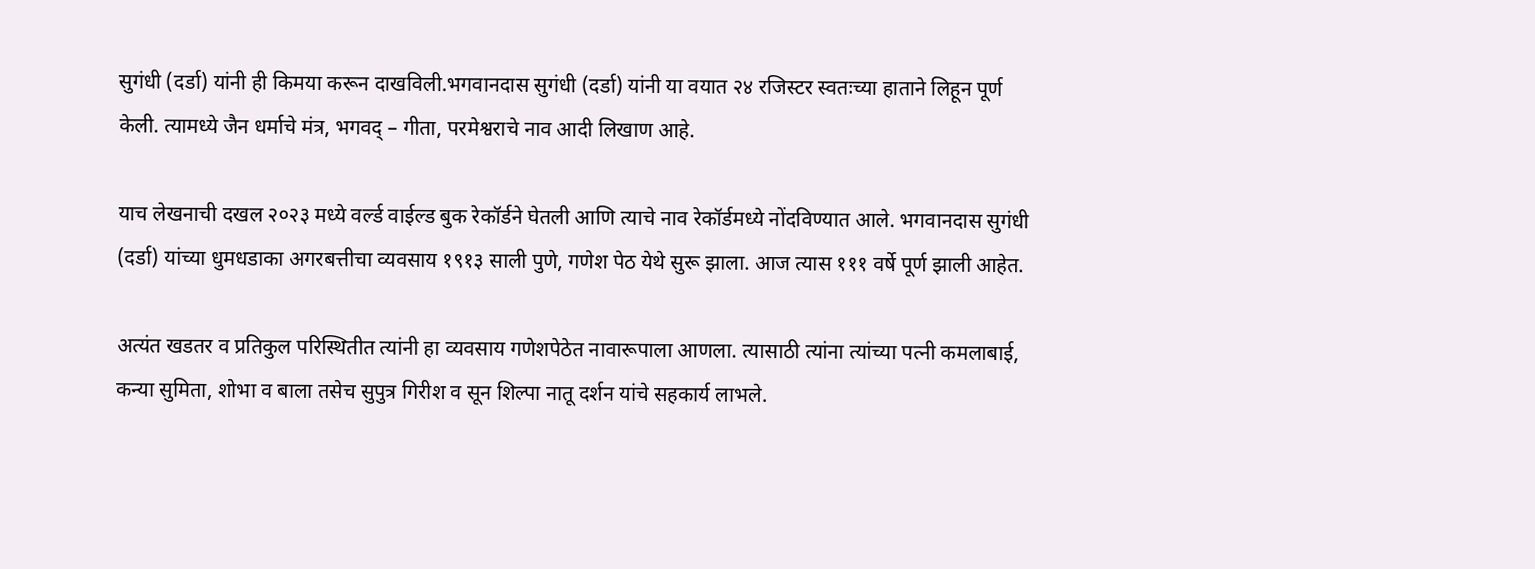सुगंधी (दर्डा) यांनी ही किमया करून दाखविली.भगवानदास सुगंधी (दर्डा) यांनी या वयात २४ रजिस्टर स्वतःच्या हाताने लिहून पूर्ण केली. त्यामध्ये जैन धर्माचे मंत्र, भगवद् – गीता, परमेश्वराचे नाव आदी लिखाण आहे.

याच लेखनाची दखल २०२३ मध्ये वर्ल्ड वाईल्ड बुक रेकॉर्डने घेतली आणि त्याचे नाव रेकॉर्डमध्ये नोंदविण्यात आले. भगवानदास सुगंधी (दर्डा) यांच्या धुमधडाका अगरबत्तीचा व्यवसाय १९१३ साली पुणे, गणेश पेठ येथे सुरू झाला. आज त्यास १११ वर्षे पूर्ण झाली आहेत.

अत्यंत खडतर व प्रतिकुल परिस्थितीत त्यांनी हा व्यवसाय गणेशपेठेत नावारूपाला आणला. त्यासाठी त्यांना त्यांच्या पत्नी कमलाबाई, कन्या सुमिता, शोभा व बाला तसेच सुपुत्र गिरीश व सून शिल्पा नातू दर्शन यांचे सहकार्य लाभले.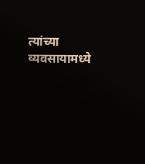त्यांच्या व्यवसायामध्ये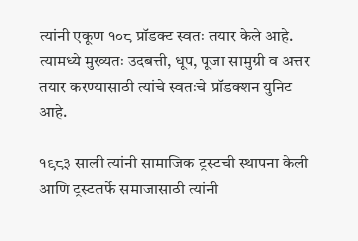त्यांनी एकूण १०८ प्रॉडक्ट स्वतः तयार केले आहे. त्यामध्ये मुख्यतः उदबत्ती, धूप, पूजा सामुग्री व अत्तर तयार करण्यासाठी त्यांचे स्वतःचे प्रॉडक्शन युनिट आहे.

१९८३ साली त्यांनी सामाजिक ट्रस्टची स्थापना केली आणि ट्रस्टतर्फे समाजासाठी त्यांनी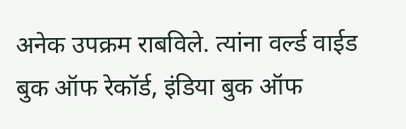अनेक उपक्रम राबविले. त्यांना वर्ल्ड वाईड बुक ऑफ रेकॉर्ड, इंडिया बुक ऑफ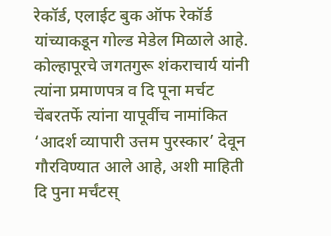रेकॉर्ड, एलाईट बुक ऑफ रेकॉर्ड यांच्याकडून गोल्ड मेडेल मिळाले आहे. कोल्हापूरचे जगतगुरू शंकराचार्य यांनी त्यांना प्रमाणपत्र व दि पूना मर्चट चेंबरतर्फे त्यांना यापूर्वीच नामांकित ‘आदर्श व्यापारी उत्तम पुरस्कार’ देवून गौरविण्यात आले आहे, अशी माहिती दि पुना मर्चंटस्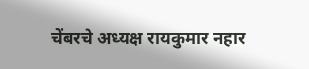चेंबरचे अध्यक्ष रायकुमार नहार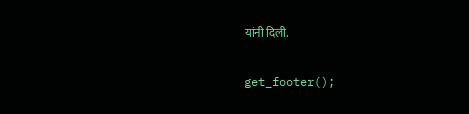यांनी दिली.

get_footer();